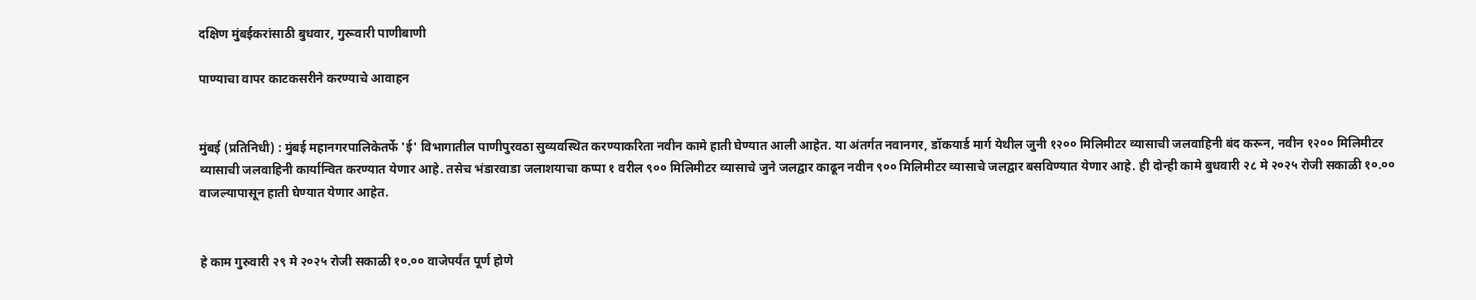दक्षिण मुंबईकरांसाठी बुधवार, गुरूवारी पाणीबाणी

पाण्याचा वापर काटकसरीने करण्याचे आवाहन


मुंबई (प्रतिनिधी) : मुंबई महानगरपालिकेतर्फे 'ई' विभागातील पाणीपुरवठा सुव्यवस्थित करण्याकरिता नवीन कामे हाती घेण्यात आली आहेत. या अंतर्गत नवानगर, डॉकयार्ड मार्ग येथील जुनी १२०० मिलिमीटर व्यासाची जलवाहिनी बंद करून, नवीन १२०० मिलिमीटर व्यासाची जलवाहिनी कार्यान्वित करण्यात येणार आहे. तसेच भंडारवाडा जलाशयाचा कप्पा १ वरील ९०० मिलिमीटर व्यासाचे जुने जलद्वार काढून नवीन ९०० मिलिमीटर व्यासाचे जलद्वार बसविण्यात येणार आहे. ही दोन्ही कामे बुधवारी २८ मे २०२५ रोजी सकाळी १०.०० वाजल्यापासून हाती घेण्यात येणार आहेत.


हे काम गुरुवारी २९ मे २०२५ रोजी सकाळी १०.०० वाजेपर्यंत पूर्ण होणे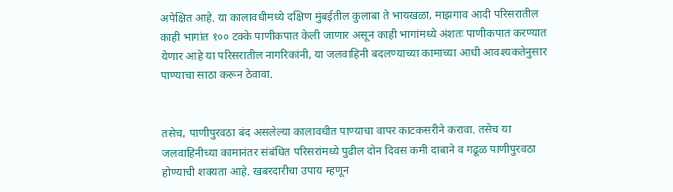अपेक्षित आहे. या कालावधीमध्ये दक्षिण मुंबईतील कुलाबा ते भायखळा, माझगाव आदी परिसरातील काही भागांत १०० टक्के पाणीकपात केली जाणार असून काही भागांमध्ये अंशतः पाणीकपात करण्यात येणार आहे या परिसरातील नागरिकांनी, या जलवाहिनी बदलण्याच्या कामाच्या आधी आवश्यकतेनुसार पाण्याचा साठा करून ठेवावा.


तसेच, पाणीपुरवठा बंद असलेल्या कालावधीत पाण्याचा वापर काटकसरीने करावा. तसेच या जलवाहिनीच्या कामानंतर संबंधित परिसरांमध्ये पुढील दोन दिवस कमी दाबाने व गढूळ पाणीपुरवठा होण्याची शक्यता आहे. खबरदारीचा उपाय म्हणून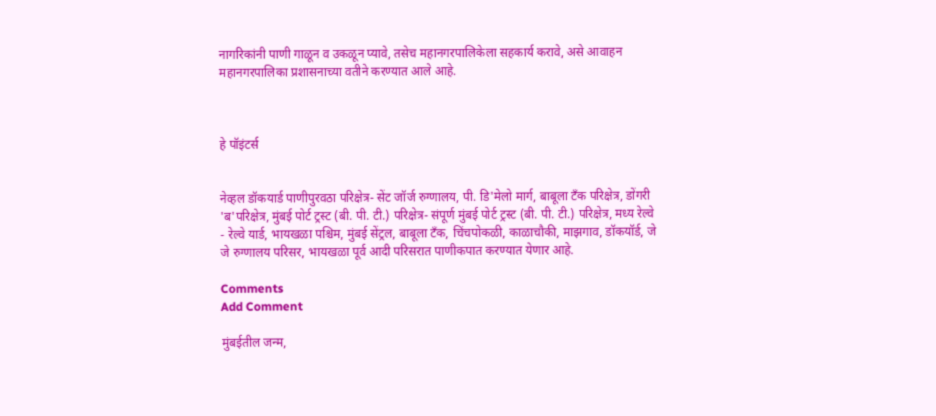नागरिकांनी पाणी गाळून व उकळून प्यावे, तसेच महानगरपालिकेला सहकार्य करावे, असे आवाहन महानगरपालिका प्रशासनाच्या वतीने करण्यात आले आहे.



हे पॉइंटर्स


नेव्हल डॉकयार्ड पाणीपुरवठा परिक्षेत्र- सेंट जॉर्ज रुग्णालय, पी. डि'मेलो मार्ग, बाबूला टँक परिक्षेत्र, डोंगरी 'ब'परिक्षेत्र, मुंबई पोर्ट ट्रस्ट (बी. पी. टी.) परिक्षेत्र- संपूर्ण मुंबई पोर्ट ट्रस्ट (बी. पी. टी.) परिक्षेत्र, मध्य रेल्वे - रेल्वे यार्ड, भायखळा पश्चिम, मुंबई सेंट्रल, बाबूला टँक, चिंचपोकळी, काळाचौकी, माझगाव, डॉकयॉर्ड, जे जे रुग्णालय परिसर, भायखळा पूर्व आदी परिसरात पाणीकपात करण्यात येणार आहे.

Comments
Add Comment

मुंबईतील जन्म,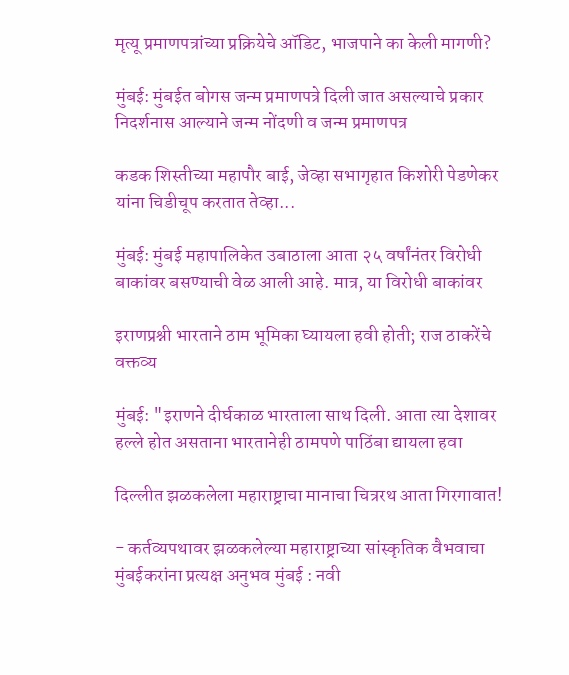मृत्यू प्रमाणपत्रांच्या प्रक्रियेचे ऑडिट, भाजपाने का केली मागणी?

मुंबई: मुंबईत बोगस जन्म प्रमाणपत्रे दिली जात असल्याचे प्रकार निदर्शनास आल्याने जन्म नोंदणी व जन्म प्रमाणपत्र

कडक शिस्तीच्या महापौर बाई, जेव्हा सभागृहात किशोरी पेडणेकर यांना चिडीचूप करतात तेव्हा...

मुंबई: मुंबई महापालिकेत उबाठाला आता २५ वर्षांनंतर विरोधी बाकांवर बसण्याची वेळ आली आहे. मात्र, या विरोधी बाकांवर

इराणप्रश्नी भारताने ठाम भूमिका घ्यायला हवी होती; राज ठाकरेंचे वक्तव्य

मुंबई: "इराणने दीर्घकाळ भारताला साथ दिली. आता त्या देशावर हल्ले होत असताना भारतानेही ठामपणे पाठिंबा द्यायला हवा

दिल्लीत झळकलेला महाराष्ट्राचा मानाचा चित्ररथ आता गिरगावात!

- कर्तव्यपथावर झळकलेल्या महाराष्ट्राच्या सांस्कृतिक वैभवाचा मुंबईकरांना प्रत्यक्ष अनुभव मुंबई : नवी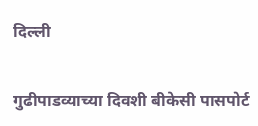दिल्ली

गुढीपाडव्याच्या दिवशी बीकेसी पासपोर्ट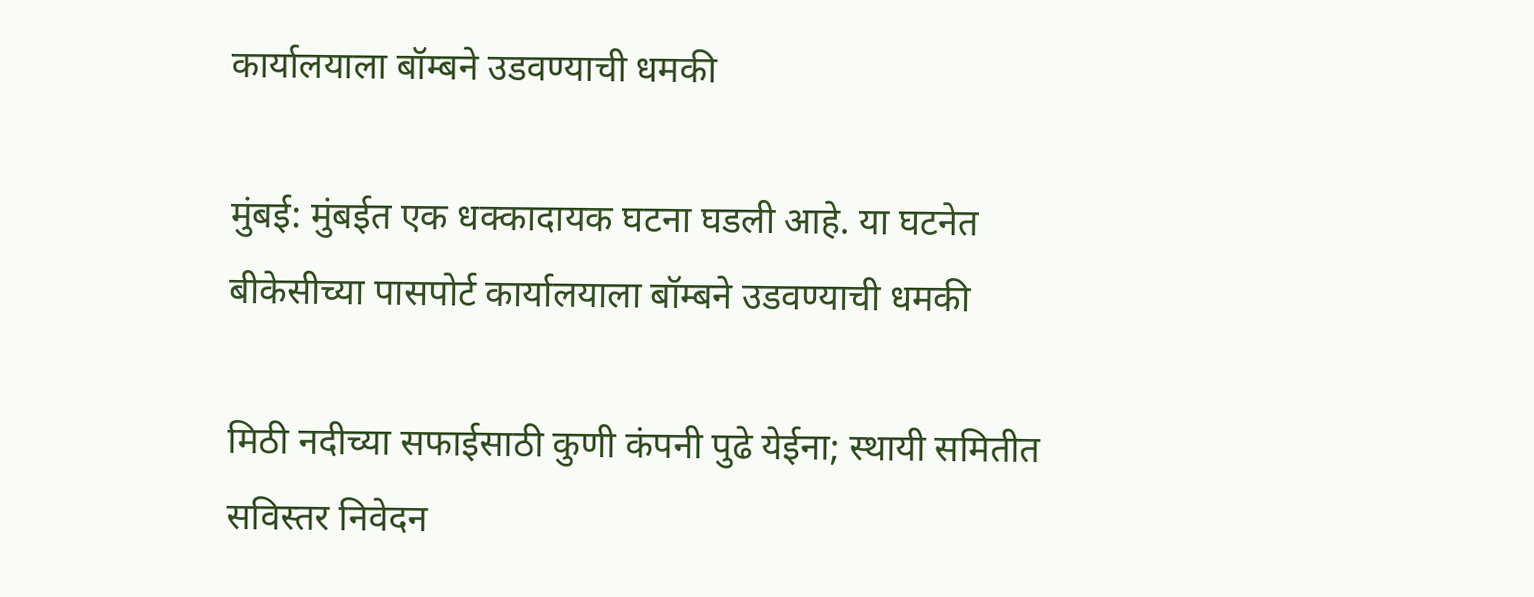कार्यालयाला बॉम्बने उडवण्याची धमकी

मुंबई: मुंबईत एक धक्कादायक घटना घडली आहे. या घटनेत बीकेसीच्या पासपोर्ट कार्यालयाला बॉम्बने उडवण्याची धमकी

मिठी नदीच्या सफाईसाठी कुणी कंपनी पुढे येईना; स्थायी समितीत सविस्तर निवेदन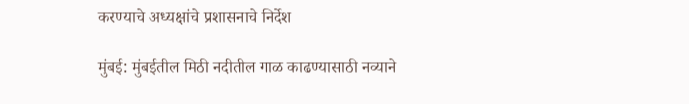करण्याचे अध्यक्षांचे प्रशासनाचे निर्देश

मुंबई: मुंबईतील मिठी नदीतील गाळ काढण्यासाठी नव्याने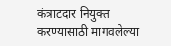कंत्राटदार नियुक्त करण्यासाठी मागवलेल्या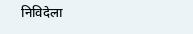निविदेला